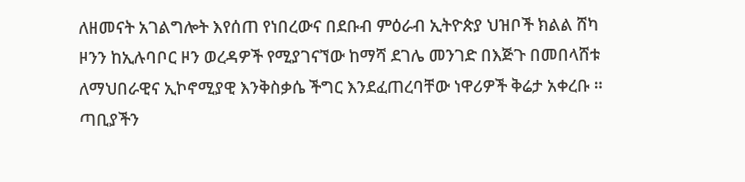ለዘመናት አገልግሎት እየሰጠ የነበረውና በደቡብ ምዕራብ ኢትዮጵያ ህዝቦች ክልል ሸካ ዞንን ከኢሉባቦር ዞን ወረዳዎች የሚያገናኘው ከማሻ ደገሌ መንገድ በእጅጉ በመበላሸቱ ለማህበራዊና ኢኮኖሚያዊ እንቅስቃሴ ችግር እንደፈጠረባቸው ነዋሪዎች ቅሬታ አቀረቡ ።
ጣቢያችን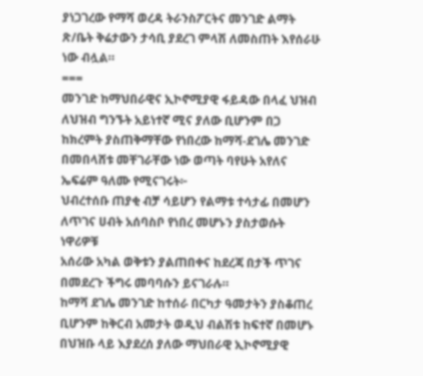ያነጋገረው የማሻ ወረዳ ትራንስፖርትና መንገድ ልማት ጽ/ቤት ቅሬታውን ታሳቢ ያደረገ ምላሽ ለመስጠት እየሰራሁ ነው ብሏል።
===
መንገድ ከማህበራዊና ኢኮኖሚያዊ ፋይዳው በላፈ ህዝብ ለህዝብ ግንኙት አይነተኛ ሚና ያለው ቢሆንም በጋ ከክረምት ያስጠቅማቸው የነበረው ከማሻ-ደገሌ መንገድ በመበላሸቱ መቸገራቸው ነው ወጣት ባየሁት አየለና ኤፍሬም ዓለሙ የሚናገሩት፦
ህብረተሰቡ ጠያቂ ብቻ ሳይሆን የልማቱ ተሳታፊ በመሆን ለጥገና ሀብት አሰባስቦ የነበረ መሆኑን ያስታወሱት ነዋሪዎቹ
አሰሪው አካል ወቅቱን ያልጠበቀና ከደረጃ በታች ጥገና በመደረጉ ችግሩ መባባሱን ይናገራሉ።
ከማሻ ደገሌ መንገድ ከተሰራ በርካታ ዓመታትን ያስቆጠረ ቢሆንም ከቅርብ አመታት ወዲህ ብልሽቱ ከፍተኛ በመሆኑ በህዝቡ ላይ እያደረሰ ያለው ማህበራዊ ኢኮኖሚያዊ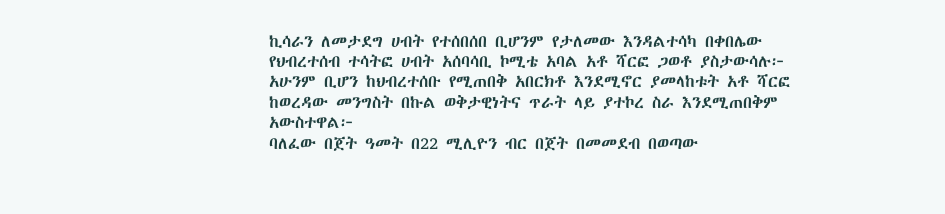ኪሳራን ለመታደግ ሀብት የተሰበሰበ ቢሆንም የታለመው እንዳልተሳካ በቀበሌው የህብረተሰብ ተሳትፎ ሀብት አሰባሳቢ ኮሚቴ አባል አቶ ሻርፎ ጋወቶ ያስታውሳሉ፦
አሁንም ቢሆን ከህብረተሰቡ የሚጠበቅ አበርክቶ እንደሚኖር ያመላከቱት አቶ ሻርፎ ከወረዳው መንግስት በኩል ወቅታዊነትና ጥራት ላይ ያተኮረ ስራ እንደሚጠበቅም አውስተዋል፦
ባለፈው በጀት ዓመት በ22 ሚሊዮን ብር በጀት በመመደብ በወጣው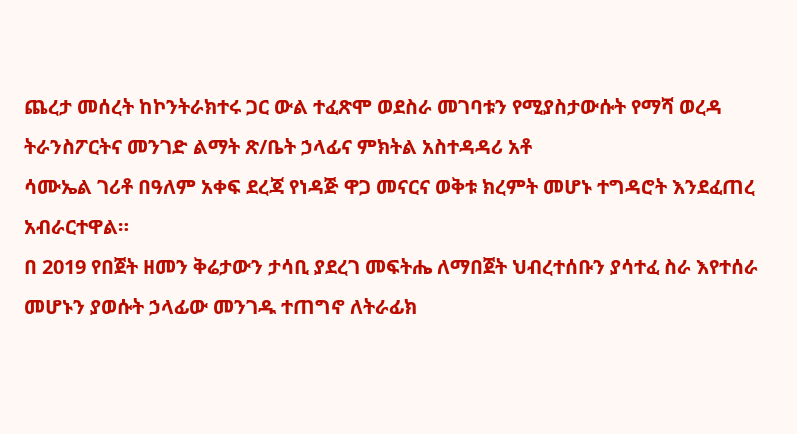ጨረታ መሰረት ከኮንትራክተሩ ጋር ውል ተፈጽሞ ወደስራ መገባቱን የሚያስታውሱት የማሻ ወረዳ ትራንስፖርትና መንገድ ልማት ጽ/ቤት ኃላፊና ምክትል አስተዳዳሪ አቶ
ሳሙኤል ገሪቶ በዓለም አቀፍ ደረጃ የነዳጅ ዋጋ መናርና ወቅቱ ክረምት መሆኑ ተግዳሮት እንደፈጠረ አብራርተዋል።
በ 2019 የበጀት ዘመን ቅሬታውን ታሳቢ ያደረገ መፍትሔ ለማበጀት ህብረተሰቡን ያሳተፈ ስራ እየተሰራ መሆኑን ያወሱት ኃላፊው መንገዱ ተጠግኖ ለትራፊክ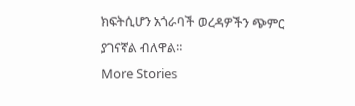ክፍትሲሆን አጎራባች ወረዳዎችን ጭምር ያገናኛል ብለዋል።
More Stories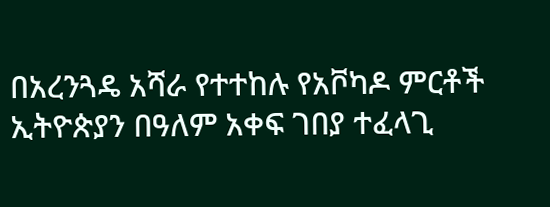በአረንጓዴ አሻራ የተተከሉ የአቮካዶ ምርቶች ኢትዮጵያን በዓለም አቀፍ ገበያ ተፈላጊ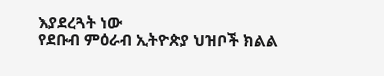እያደረጓት ነው
የደቡብ ምዕራብ ኢትዮጵያ ህዝቦች ክልል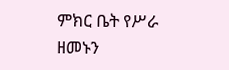ምክር ቤት የሥራ ዘመኑን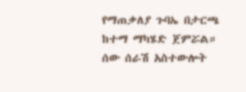የማጠቃለያ ጉባኤ በታርጫ ከተማ ማካሄድ ጀምሯል።
ሰው ሰራሽ አስተውሎት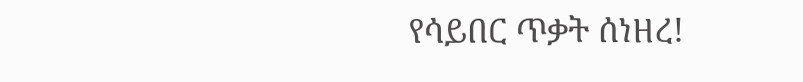የሳይበር ጥቃት ሰነዘረ!